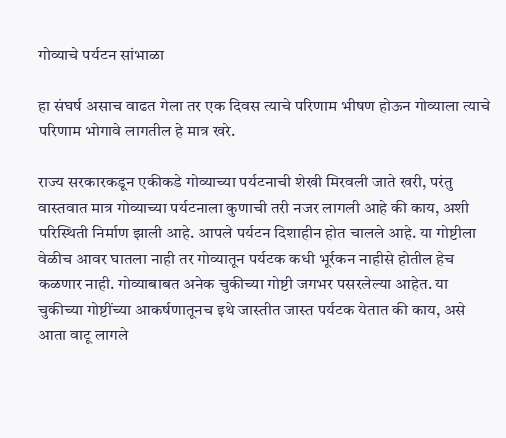गोव्याचे पर्यटन सांभाळा

हा संघर्ष असाच वाढत गेला तर एक दिवस त्याचे परिणाम भीषण होऊन गोव्याला त्याचे परिणाम भोगावे लागतील हे मात्र खरे.

राज्य सरकारकडून एकीकडे गोव्याच्या पर्यटनाची शेखी मिरवली जाते खरी, परंतु वास्तवात मात्र गोव्याच्या पर्यटनाला कुणाची तरी नजर लागली आहे की काय, अशी परिस्थिती निर्माण झाली आहे. आपले पर्यटन दिशाहीन होत चालले आहे. या गोष्टीला वेळीच आवर घातला नाही तर गोव्यातून पर्यटक कधी भूर्रकन नाहीसे होतील हेच कळणार नाही. गोव्याबाबत अनेक चुकीच्या गोष्टी जगभर पसरलेल्या आहेत. या चुकीच्या गोष्टींच्या आकर्षणातूनच इथे जास्तीत जास्त पर्यटक येतात की काय, असे आता वाटू लागले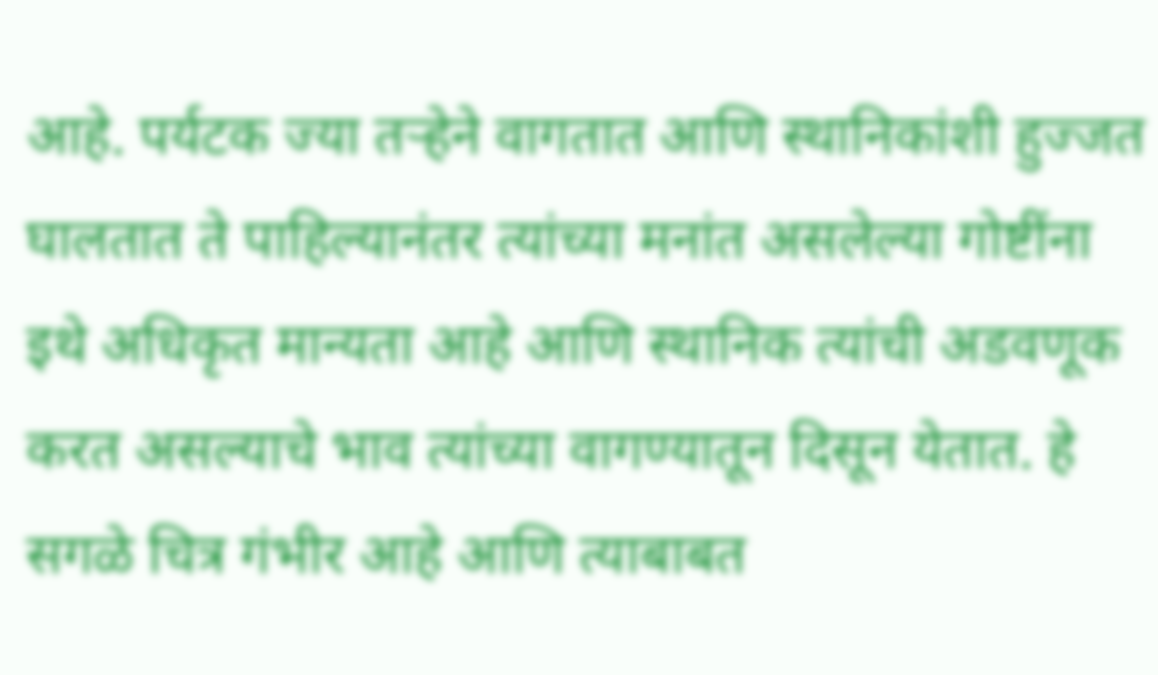आहे. पर्यटक ज्या तऱ्हेने वागतात आणि स्थानिकांशी हुज्जत घालतात ते पाहिल्यानंतर त्यांच्या मनांत असलेल्या गोष्टींना इथे अधिकृत मान्यता आहे आणि स्थानिक त्यांची अडवणूक करत असल्याचे भाव त्यांच्या वागण्यातून दिसून येतात. हे सगळे चित्र गंभीर आहे आणि त्याबाबत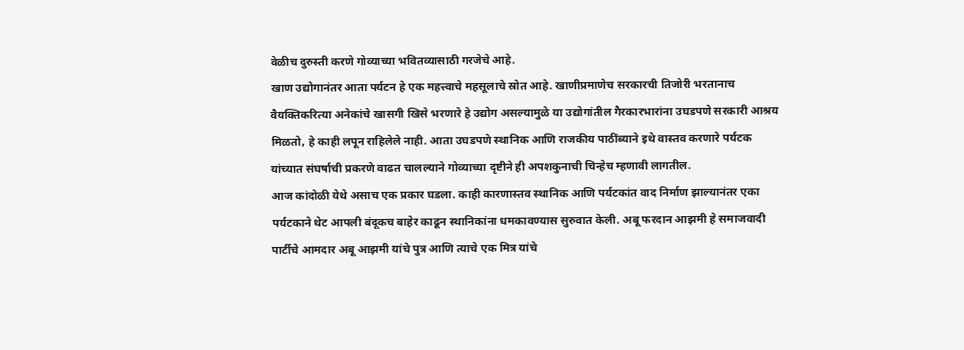वेळीच दुरुस्ती करणे गोव्याच्या भवितव्यासाठी गरजेचे आहे.
खाण उद्योगानंतर आता पर्यटन हे एक महत्त्वाचे महसूलाचे स्रोत आहे. खाणीप्रमाणेच सरकारची तिजोरी भरतानाच वैयक्तिकरित्या अनेकांचे खासगी खिसे भरणारे हे उद्योग असल्यामुळे या उद्योगांतील गैरकारभारांना उघडपणे सरकारी आश्रय मिळतो, हे काही लपून राहिलेले नाही. आता उघडपणे स्थानिक आणि राजकीय पाठींब्याने इथे वास्तव करणारे पर्यटक यांच्यात संघर्षाची प्रकरणे वाढत चालल्याने गोव्याच्या दृष्टीने ही अपशकुनाची चिन्हेच म्हणावी लागतील.
आज कांदोळी येथे असाच एक प्रकार घडला. काही कारणास्तव स्थानिक आणि पर्यटकांत वाद निर्माण झाल्यानंतर एका पर्यटकाने थेट आपली बंदूकच बाहेर काढून स्थानिकांना धमकावण्यास सुरुवात केली. अबू फरदान आझमी हे समाजवादी पार्टीचे आमदार अबू आझमी यांचे पुत्र आणि त्याचे एक मित्र यांचे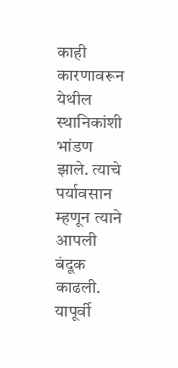काही कारणावरून येथील स्थानिकांशी भांडण झाले. त्याचे पर्यावसान म्हणून त्याने आपली बंदूक काढली. यापूर्वी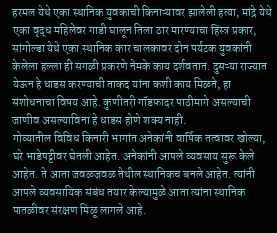हरमल येथे एका स्थानिक युवकाची किनाऱ्यावर झालेली हत्या, मांद्रे येथे एका वृद्ध महिलेवर गाडी घालून तिला ठार मारण्याचा हिंस्त्र प्रकार, सांगोल्डा येथे एका स्थानिक कार चालकावर दोन पर्यटक युवकांनी केलेला हल्ला ही सगळी प्रकरणे नेमके काय दर्शवतात. दुसऱ्या राज्यात येऊन हे धाडस करण्याची ताकद यांना कशी काय मिळते, हा संशोधनाचा विषय आहे. कुणीतरी गॉडफादर पाठीमागे असल्याची जाणीव असल्याविना हे धाडस होणे शक्य नाही.
गोव्यातील विविध किनारी भागांत अनेकांनी वार्षिक तत्वावर खोल्या, घरे भाडेपट्टीवर घेतली आहेत. अनेकांनी आपले व्यवसाय सुरू केले आहेत. ते आता जवळजवळ तेथील स्थानिकच बनले आहेत. त्यांनी आपले व्यवसायिक संबंध तयार केल्यामुळे आता त्यांना स्थानिक पातळीवर संरक्षण मिळू लागले आहे.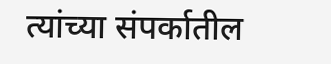त्यांच्या संपर्कातील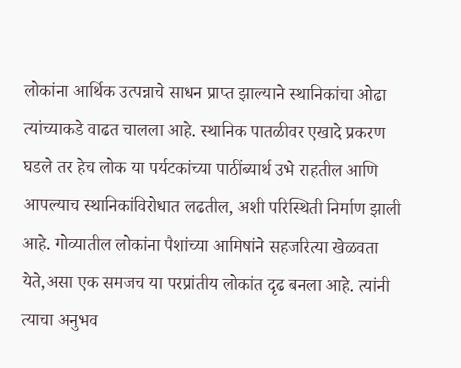लोकांना आर्थिक उत्पन्नाचे साधन प्राप्त झाल्याने स्थानिकांचा ओढा त्यांच्याकडे वाढत चालला आहे. स्थानिक पातळीवर एखादे प्रकरण घडले तर हेच लोक या पर्यटकांच्या पाठींब्यार्थ उभे राहतील आणि आपल्याच स्थानिकांविरोधात लढतील, अशी परिस्थिती निर्माण झाली आहे. गोव्यातील लोकांना पैशांच्या आमिषांने सहजरित्या खेळवता येते,असा एक समजच या परप्रांतीय लोकांत दृढ बनला आहे. त्यांनी त्याचा अनुभव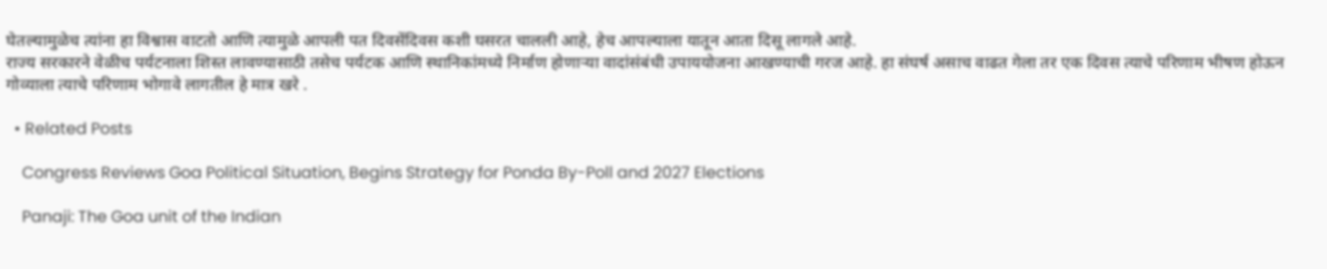घेतल्यामुळेच त्यांना हा विश्वास वाटतो आणि त्यामुळे आपली पत दिवसेंदिवस कशी घसरत चालली आहे, हेच आपल्याला यातून आता दिसू लागले आहे.
राज्य सरकारने वेळीच पर्यटनाला शिस्त लावण्यासाठी तसेच पर्यटक आणि स्थानिकांमध्ये निर्माण होणाऱ्या वादांसंबंधी उपाययोजना आखण्याची गरज आहे. हा संघर्ष असाच वाढत गेला तर एक दिवस त्याचे परिणाम भीषण होऊन गोव्याला त्याचे परिणाम भोगावे लागतील हे मात्र खरे .

  • Related Posts

    Congress Reviews Goa Political Situation, Begins Strategy for Ponda By-Poll and 2027 Elections

    Panaji: The Goa unit of the Indian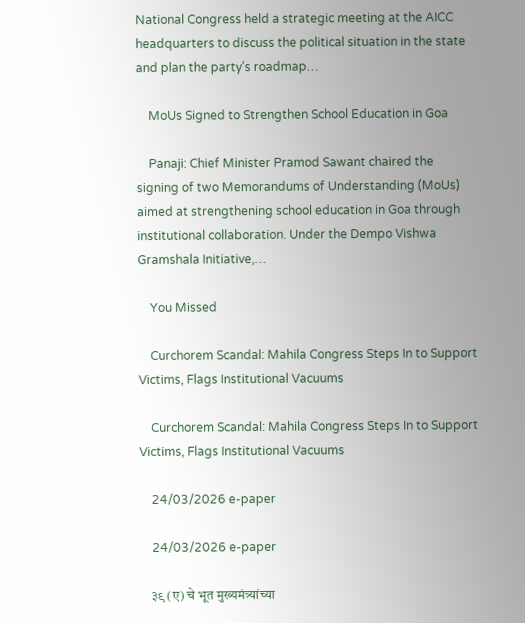National Congress held a strategic meeting at the AICC headquarters to discuss the political situation in the state and plan the party’s roadmap…

    MoUs Signed to Strengthen School Education in Goa

    Panaji: Chief Minister Pramod Sawant chaired the signing of two Memorandums of Understanding (MoUs) aimed at strengthening school education in Goa through institutional collaboration. Under the Dempo Vishwa Gramshala Initiative,…

    You Missed

    Curchorem Scandal: Mahila Congress Steps In to Support Victims, Flags Institutional Vacuums

    Curchorem Scandal: Mahila Congress Steps In to Support Victims, Flags Institutional Vacuums

    24/03/2026 e-paper

    24/03/2026 e-paper

    ३९ (ए) चे भूत मुख्यमंत्र्यांच्या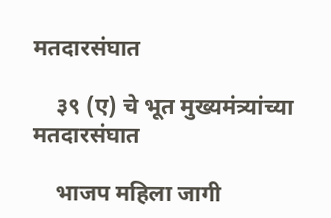मतदारसंघात

    ३९ (ए) चे भूत मुख्यमंत्र्यांच्या मतदारसंघात

    भाजप महिला जागी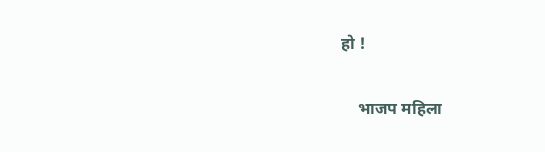हो !

    भाजप महिला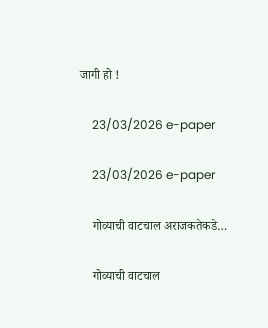जागी हो !

    23/03/2026 e-paper

    23/03/2026 e-paper

    गोव्याची वाटचाल अराजकतेकडे…

    गोव्याची वाटचाल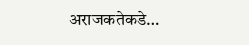अराजकतेकडे…